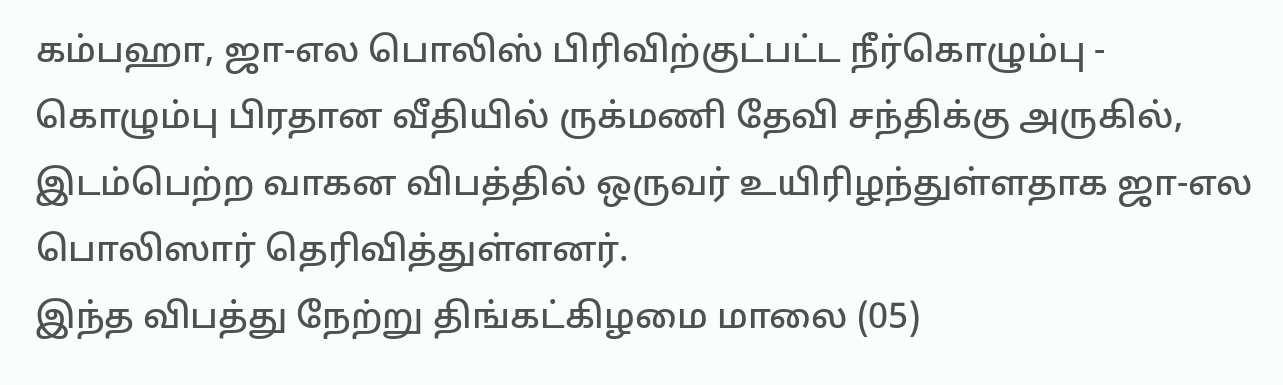கம்பஹா, ஜா-எல பொலிஸ் பிரிவிற்குட்பட்ட நீர்கொழும்பு - கொழும்பு பிரதான வீதியில் ருக்மணி தேவி சந்திக்கு அருகில், இடம்பெற்ற வாகன விபத்தில் ஒருவர் உயிரிழந்துள்ளதாக ஜா-எல பொலிஸார் தெரிவித்துள்ளனர்.
இந்த விபத்து நேற்று திங்கட்கிழமை மாலை (05)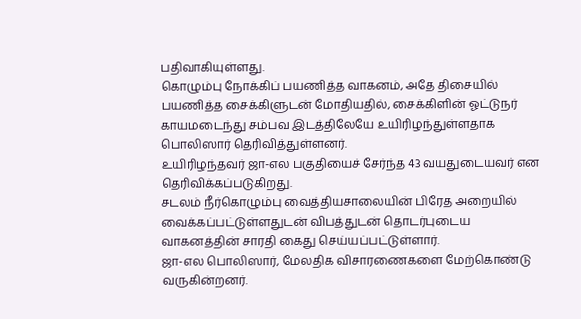பதிவாகியுள்ளது.
கொழும்பு நோக்கிப் பயணித்த வாகனம், அதே திசையில் பயணித்த சைக்கிளுடன் மோதியதில், சைக்கிளின் ஓட்டுநர் காயமடைந்து சம்பவ இடத்திலேயே உயிரிழந்துள்ளதாக பொலிஸார் தெரிவித்துள்ளனர்.
உயிரிழந்தவர் ஜா-எல பகுதியைச் சேர்ந்த 43 வயதுடையவர் என தெரிவிக்கப்படுகிறது.
சடலம் நீர்கொழும்பு வைத்தியசாலையின் பிரேத அறையில் வைக்கப்பட்டுள்ளதுடன் விபத்துடன் தொடர்புடைய வாகனத்தின் சாரதி கைது செய்யப்பட்டுள்ளார்.
ஜா-எல பொலிஸார், மேலதிக விசாரணைகளை மேற்கொண்டு வருகின்றனர்.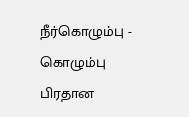நீர்கொழும்பு - கொழும்பு பிரதான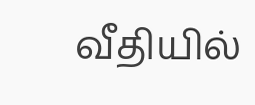வீதியில்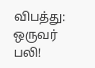விபத்து: ஒருவர் பலி!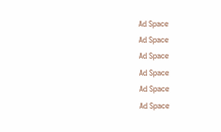Ad Space
Ad Space
Ad Space
Ad Space
Ad Space
Ad Space